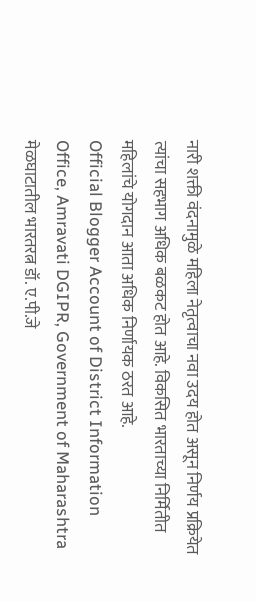नारी शक्ती वंदनामुळे महिला नेतृत्वाचा नवा उदय होत असून निर्णय प्रक्रियेत त्यांचा सहभाग अधिक बळकट होत आहे. विकसित भारताच्या निर्मितीत महिलांचे योगदान आता अधिक निर्णायक ठरत आहे.
Official Blogger Account of District Information Office, Amravati DGIPR, Government of Maharashtra
मेळघाटातील भारतरत्न डॉ. ए.पी.जे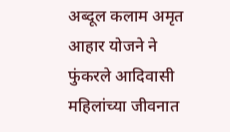अब्दूल कलाम अमृत आहार योजने ने फुंकरले आदिवासी महिलांच्या जीवनात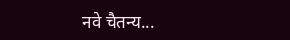नवे चैतन्य...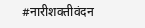#नारीशक्तीवंदन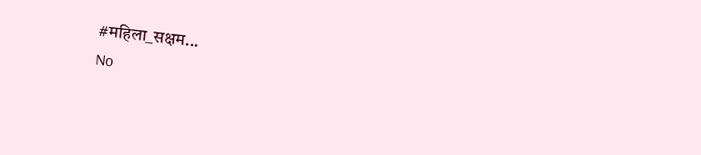#महिला_सक्षम...
No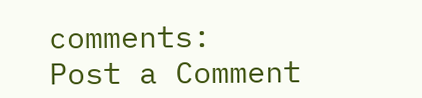comments:
Post a Comment